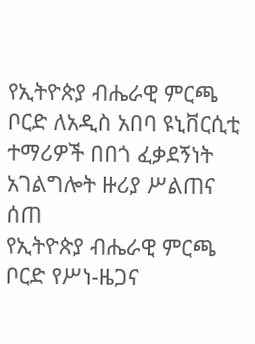የኢትዮጵያ ብሔራዊ ምርጫ ቦርድ ለአዲስ አበባ ዩኒቨርሲቲ ተማሪዎች በበጎ ፈቃደኝነት አገልግሎት ዙሪያ ሥልጠና ሰጠ
የኢትዮጵያ ብሔራዊ ምርጫ ቦርድ የሥነ-ዜጋና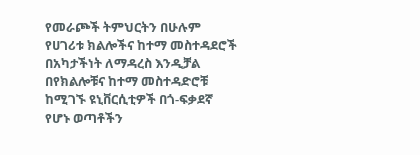የመራጮች ትምህርትን በሁሉም የሀገሪቱ ክልሎችና ከተማ መስተዳደሮች በአካታችነት ለማዳረስ እንዲቻል በየክልሎቹና ከተማ መስተዳድሮቹ ከሚገኙ ዩኒቨርሲቲዎች በጎ-ፍቃደኛ የሆኑ ወጣቶችን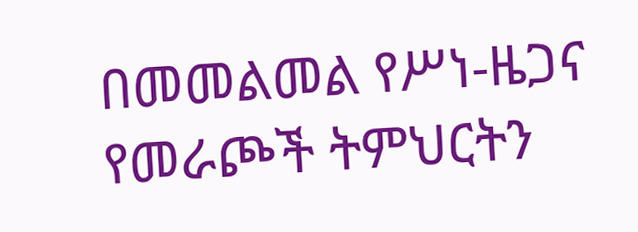በመመልመል የሥነ-ዜጋና የመራጮች ትምህርትን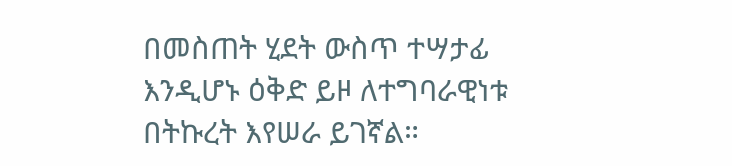በመስጠት ሂደት ውስጥ ተሣታፊ እንዲሆኑ ዕቅድ ይዞ ለተግባራዊነቱ በትኩረት እየሠራ ይገኛል።